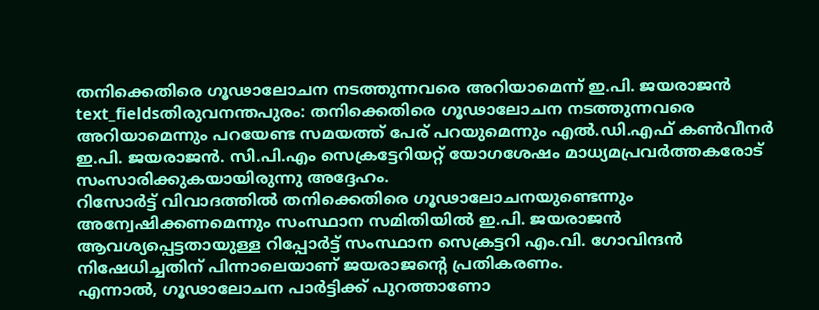തനിക്കെതിരെ ഗൂഢാലോചന നടത്തുന്നവരെ അറിയാമെന്ന് ഇ.പി. ജയരാജൻ
text_fieldsതിരുവനന്തപുരം: തനിക്കെതിരെ ഗൂഢാലോചന നടത്തുന്നവരെ അറിയാമെന്നും പറയേണ്ട സമയത്ത് പേര് പറയുമെന്നും എൽ.ഡി.എഫ് കൺവീനർ ഇ.പി. ജയരാജൻ. സി.പി.എം സെക്രട്ടേറിയറ്റ് യോഗശേഷം മാധ്യമപ്രവർത്തകരോട് സംസാരിക്കുകയായിരുന്നു അദ്ദേഹം.
റിസോർട്ട് വിവാദത്തിൽ തനിക്കെതിരെ ഗൂഢാലോചനയുണ്ടെന്നും അന്വേഷിക്കണമെന്നും സംസ്ഥാന സമിതിയിൽ ഇ.പി. ജയരാജൻ ആവശ്യപ്പെട്ടതായുള്ള റിപ്പോർട്ട് സംസ്ഥാന സെക്രട്ടറി എം.വി. ഗോവിന്ദൻ നിഷേധിച്ചതിന് പിന്നാലെയാണ് ജയരാജന്റെ പ്രതികരണം.
എന്നാൽ, ഗൂഢാലോചന പാർട്ടിക്ക് പുറത്താണോ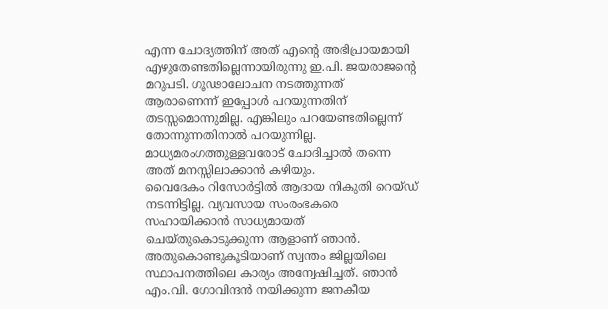എന്ന ചോദ്യത്തിന് അത് എന്റെ അഭിപ്രായമായി എഴുതേണ്ടതില്ലെന്നായിരുന്നു ഇ.പി. ജയരാജന്റെ മറുപടി. ഗൂഢാലോചന നടത്തുന്നത് ആരാണെന്ന് ഇപ്പോൾ പറയുന്നതിന് തടസ്സമൊന്നുമില്ല. എങ്കിലും പറയേണ്ടതില്ലെന്ന് തോന്നുന്നതിനാൽ പറയുന്നില്ല. മാധ്യമരംഗത്തുള്ളവരോട് ചോദിച്ചാൽ തന്നെ അത് മനസ്സിലാക്കാൻ കഴിയും.
വൈദേകം റിസോർട്ടിൽ ആദായ നികുതി റെയ്ഡ് നടന്നിട്ടില്ല. വ്യവസായ സംരംഭകരെ സഹായിക്കാൻ സാധ്യമായത് ചെയ്തുകൊടുക്കുന്ന ആളാണ് ഞാൻ. അതുകൊണ്ടുകൂടിയാണ് സ്വന്തം ജില്ലയിലെ സ്ഥാപനത്തിലെ കാര്യം അന്വേഷിച്ചത്. ഞാൻ എം.വി. ഗോവിന്ദൻ നയിക്കുന്ന ജനകീയ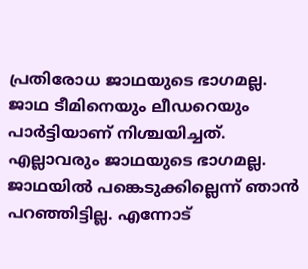പ്രതിരോധ ജാഥയുടെ ഭാഗമല്ല. ജാഥ ടീമിനെയും ലീഡറെയും പാർട്ടിയാണ് നിശ്ചയിച്ചത്. എല്ലാവരും ജാഥയുടെ ഭാഗമല്ല. ജാഥയിൽ പങ്കെടുക്കില്ലെന്ന് ഞാൻ പറഞ്ഞിട്ടില്ല. എന്നോട്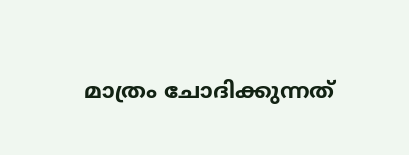മാത്രം ചോദിക്കുന്നത്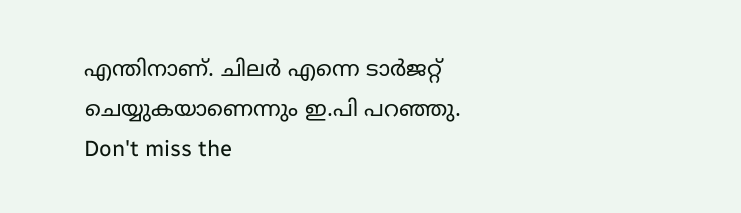എന്തിനാണ്. ചിലർ എന്നെ ടാർജറ്റ് ചെയ്യുകയാണെന്നും ഇ.പി പറഞ്ഞു.
Don't miss the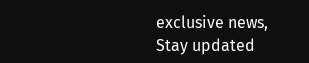exclusive news, Stay updated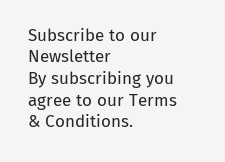Subscribe to our Newsletter
By subscribing you agree to our Terms & Conditions.